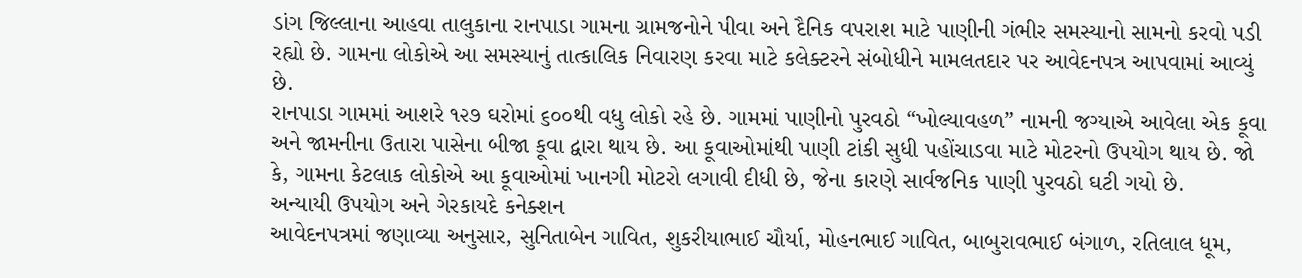ડાંગ જિલ્લાના આહવા તાલુકાના રાનપાડા ગામના ગ્રામજનોને પીવા અને દૈનિક વપરાશ માટે પાણીની ગંભીર સમસ્યાનો સામનો કરવો પડી રહ્યો છે. ગામના લોકોએ આ સમસ્યાનું તાત્કાલિક નિવારણ કરવા માટે કલેક્ટરને સંબોધીને મામલતદાર પર આવેદનપત્ર આપવામાં આવ્યું છે.
રાનપાડા ગામમાં આશરે ૧૨૭ ઘરોમાં ૬૦૦થી વધુ લોકો રહે છે. ગામમાં પાણીનો પુરવઠો “ખોલ્યાવહળ” નામની જગ્યાએ આવેલા એક કૂવા અને જામનીના ઉતારા પાસેના બીજા કૂવા દ્વારા થાય છે. આ કૂવાઓમાંથી પાણી ટાંકી સુધી પહોંચાડવા માટે મોટરનો ઉપયોગ થાય છે. જો કે, ગામના કેટલાક લોકોએ આ કૂવાઓમાં ખાનગી મોટરો લગાવી દીધી છે, જેના કારણે સાર્વજનિક પાણી પુરવઠો ઘટી ગયો છે.
અન્યાયી ઉપયોગ અને ગેરકાયદે કનેક્શન
આવેદનપત્રમાં જણાવ્યા અનુસાર, સુનિતાબેન ગાવિત, શુકરીયાભાઈ ચૌર્યા, મોહનભાઈ ગાવિત, બાબુરાવભાઈ બંગાળ, રતિલાલ ધૂમ,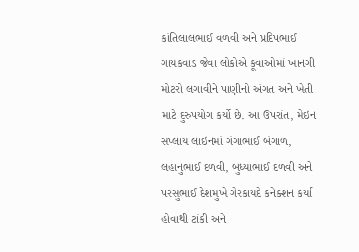કાંતિલાલભાઈ વળવી અને પ્રદિપભાઈ ગાયકવાડ જેવા લોકોએ કૂવાઓમાં ખાનગી મોટરો લગાવીને પાણીનો અંગત અને ખેતી માટે દુરુપયોગ કર્યો છે. આ ઉપરાંત, મેઇન સપ્લાય લાઇનમાં ગંગાભાઈ બંગાળ, લહાનુભાઈ દળવી, બુધ્યાભાઈ દળવી અને પરસુભાઈ દેશમુખે ગેરકાયદે કનેક્શન કર્યા હોવાથી ટાંકી અને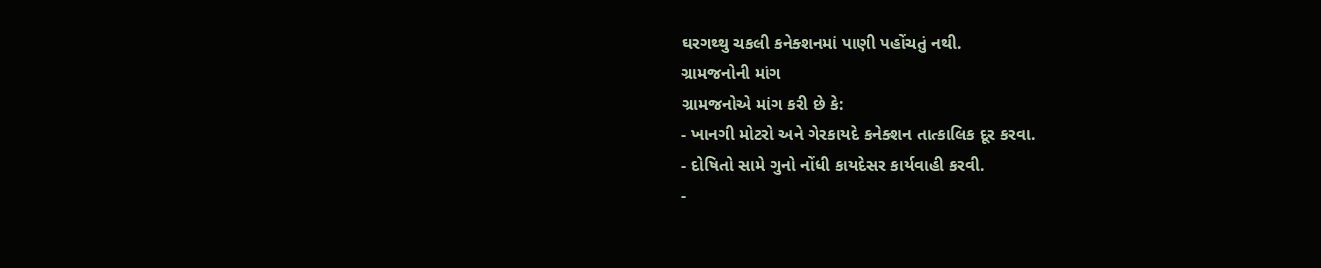ઘરગથ્થુ ચકલી કનેક્શનમાં પાણી પહોંચતું નથી.
ગ્રામજનોની માંગ
ગ્રામજનોએ માંગ કરી છે કે:
- ખાનગી મોટરો અને ગેરકાયદે કનેક્શન તાત્કાલિક દૂર કરવા.
- દોષિતો સામે ગુનો નોંધી કાયદેસર કાર્યવાહી કરવી.
-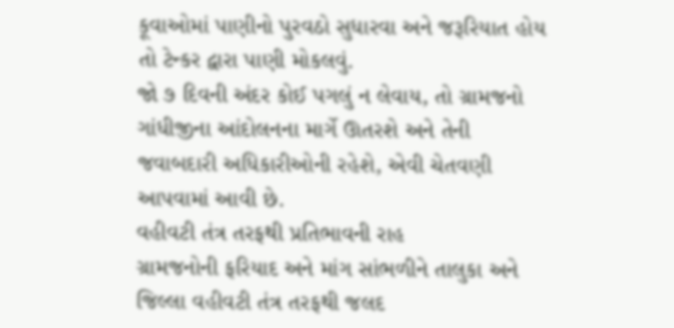કૂવાઓમાં પાણીનો પુરવઠો સુધારવા અને જરૂરિયાત હોય તો ટેન્કર દ્વારા પાણી મોકલવું.
જો ૭ દિવની અંદર કોઈ પગલું ન લેવાય, તો ગ્રામજનો ગાંધીજીના આંદોલનના માર્ગે ઊતરશે અને તેની જવાબદારી અધિકારીઓની રહેશે, એવી ચેતવણી આપવામાં આવી છે.
વહીવટી તંત્ર તરફથી પ્રતિભાવની રાહ
ગ્રામજનોની ફરિયાદ અને માંગ સાંભળીને તાલુકા અને જિલ્લા વહીવટી તંત્ર તરફથી જલદ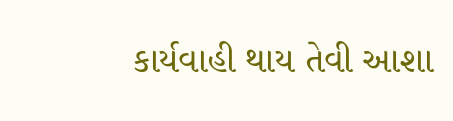કાર્યવાહી થાય તેવી આશા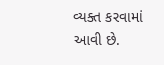વ્યક્ત કરવામાં આવી છે.